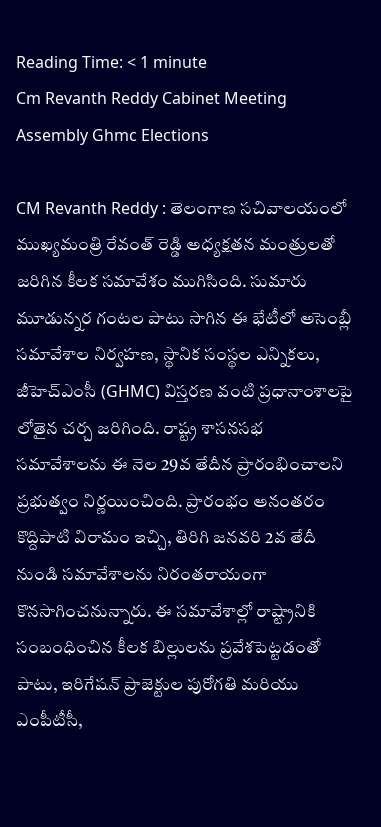Reading Time: < 1 minute
Cm Revanth Reddy Cabinet Meeting Assembly Ghmc Elections

CM Revanth Reddy : తెలంగాణ సచివాలయంలో ముఖ్యమంత్రి రేవంత్ రెడ్డి అధ్యక్షతన మంత్రులతో జరిగిన కీలక సమావేశం ముగిసింది. సుమారు మూడున్నర గంటల పాటు సాగిన ఈ భేటీలో అసెంబ్లీ సమావేశాల నిర్వహణ, స్థానిక సంస్థల ఎన్నికలు, జీహెచ్‌ఎంసీ (GHMC) విస్తరణ వంటి ప్రధానాంశాలపై లోతైన చర్చ జరిగింది. రాష్ట్ర శాసనసభ సమావేశాలను ఈ నెల 29వ తేదీన ప్రారంభించాలని ప్రభుత్వం నిర్ణయించింది. ప్రారంభం అనంతరం కొద్దిపాటి విరామం ఇచ్చి, తిరిగి జనవరి 2వ తేదీ నుండి సమావేశాలను నిరంతరాయంగా కొనసాగించనున్నారు. ఈ సమావేశాల్లో రాష్ట్రానికి సంబంధించిన కీలక బిల్లులను ప్రవేశపెట్టడంతో పాటు, ఇరిగేషన్ ప్రాజెక్టుల పురోగతి మరియు ఎంపీటీసీ,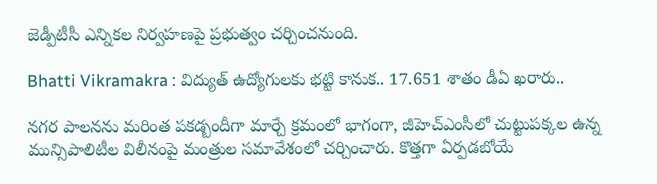జెడ్పీటీసీ ఎన్నికల నిర్వహణపై ప్రభుత్వం చర్చించనుంది.

Bhatti Vikramakra : విద్యుత్ ఉద్యోగులకు భట్టి కానుక.. 17.651 శాతం డీఏ ఖరారు..

నగర పాలనను మరింత పకడ్బందీగా మార్చే క్రమంలో భాగంగా, జీహెచ్‌ఎంసీలో చుట్టుపక్కల ఉన్న మున్సిపాలిటీల విలీనంపై మంత్రుల సమావేశంలో చర్చించారు. కొత్తగా ఏర్పడబోయే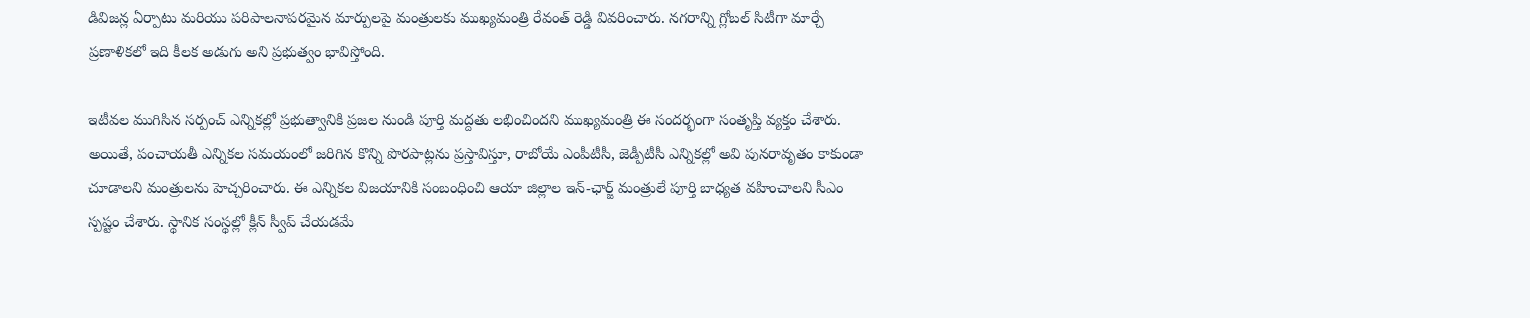డివిజన్ల ఏర్పాటు మరియు పరిపాలనాపరమైన మార్పులపై మంత్రులకు ముఖ్యమంత్రి రేవంత్ రెడ్డి వివరించారు. నగరాన్ని గ్లోబల్ సిటీగా మార్చే ప్రణాళికలో ఇది కీలక అడుగు అని ప్రభుత్వం భావిస్తోంది.

ఇటీవల ముగిసిన సర్పంచ్ ఎన్నికల్లో ప్రభుత్వానికి ప్రజల నుండి పూర్తి మద్దతు లభించిందని ముఖ్యమంత్రి ఈ సందర్భంగా సంతృప్తి వ్యక్తం చేశారు. అయితే, పంచాయతీ ఎన్నికల సమయంలో జరిగిన కొన్ని పొరపాట్లను ప్రస్తావిస్తూ, రాబోయే ఎంపీటీసీ, జెడ్పీటీసీ ఎన్నికల్లో అవి పునరావృతం కాకుండా చూడాలని మంత్రులను హెచ్చరించారు. ఈ ఎన్నికల విజయానికి సంబంధించి ఆయా జిల్లాల ఇన్-ఛార్జ్ మంత్రులే పూర్తి బాధ్యత వహించాలని సీఎం స్పష్టం చేశారు. స్థానిక సంస్థల్లో క్లీన్ స్వీప్ చేయడమే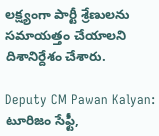లక్ష్యంగా పార్టీ శ్రేణులను సమాయత్తం చేయాలని దిశానిర్దేశం చేశారు.

Deputy CM Pawan Kalyan: టూరిజం సేఫ్టీ,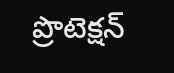ప్రొటెక్షన్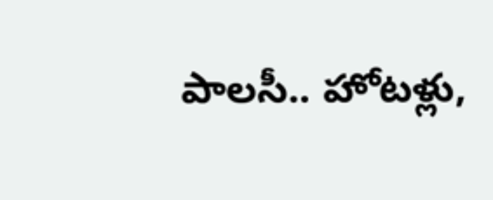పాలసీ.. హోటళ్లు,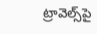ట్రావెల్స్‌పై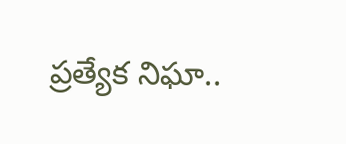ప్రత్యేక నిఘా..